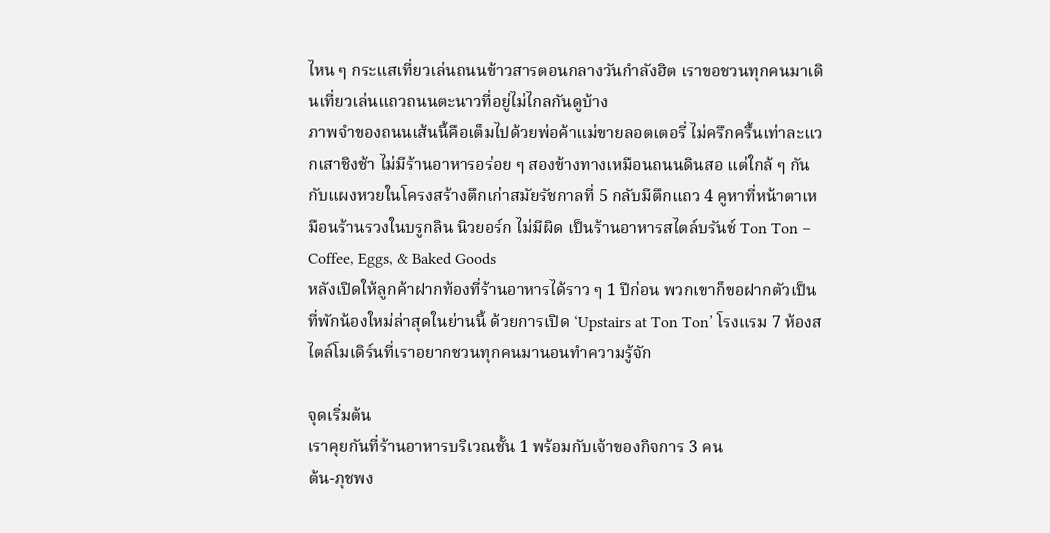ไหน ๆ กระแสเที่ยวเล่นถนนข้าวสารตอนกลางวันกำลังฮิต เราขอชวนทุกคนมาเดินเที่ยวเล่นแถวถนนตะนาวที่อยู่ไม่ไกลกันดูบ้าง
ภาพจำของถนนเส้นนี้คือเต็มไปด้วยพ่อค้าแม่ขายลอตเตอรี่ ไม่ครึกครื้นเท่าละแวกเสาชิงช้า ไม่มีร้านอาหารอร่อย ๆ สองข้างทางเหมือนถนนดินสอ แต่ใกล้ ๆ กันกับแผงหวยในโครงสร้างตึกเก่าสมัยรัชกาลที่ 5 กลับมีตึกแถว 4 คูหาที่หน้าตาเหมือนร้านรวงในบรูกลิน นิวยอร์ก ไม่มีผิด เป็นร้านอาหารสไตล์บรันช์ Ton Ton – Coffee, Eggs, & Baked Goods
หลังเปิดให้ลูกค้าฝากท้องที่ร้านอาหารได้ราว ๆ 1 ปีก่อน พวกเขาก็ขอฝากตัวเป็นที่พักน้องใหม่ล่าสุดในย่านนี้ ด้วยการเปิด ‘Upstairs at Ton Ton’ โรงแรม 7 ห้องสไตล์โมเดิร์นที่เราอยากชวนทุกคนมานอนทำความรู้จัก

จุดเริ่มต้น
เราคุยกันที่ร้านอาหารบริเวณชั้น 1 พร้อมกับเจ้าของกิจการ 3 คน
ต้น-ภุชพง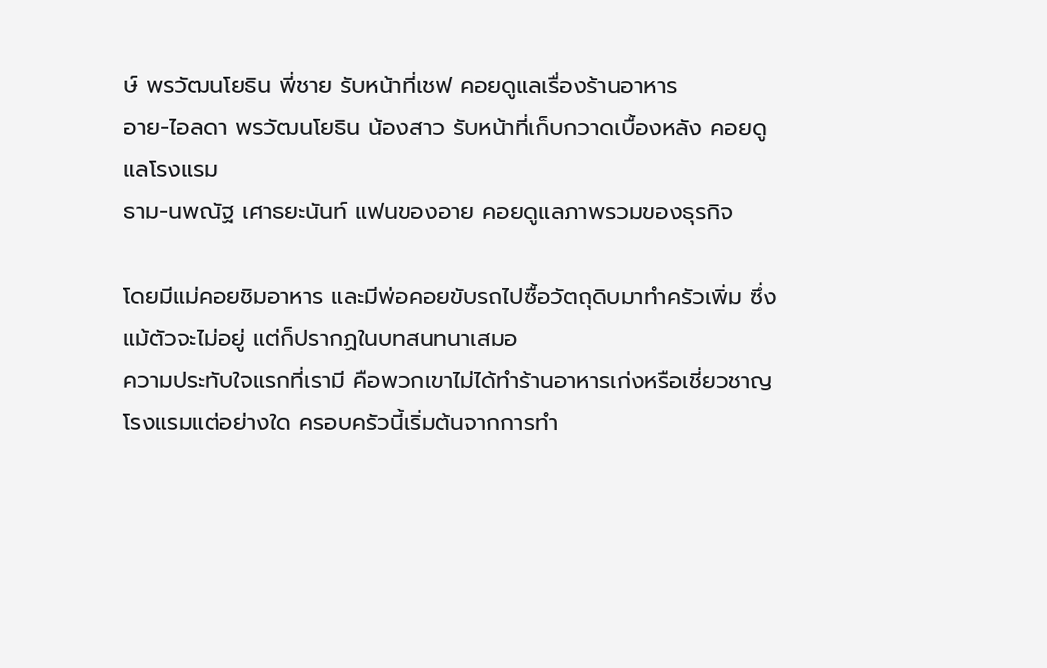ษ์ พรวัฒนโยธิน พี่ชาย รับหน้าที่เชฟ คอยดูแลเรื่องร้านอาหาร
อาย-ไอลดา พรวัฒนโยธิน น้องสาว รับหน้าที่เก็บกวาดเบื้องหลัง คอยดูแลโรงแรม
ธาม-นพณัฐ เศาธยะนันท์ แฟนของอาย คอยดูแลภาพรวมของธุรกิจ

โดยมีแม่คอยชิมอาหาร และมีพ่อคอยขับรถไปซื้อวัตถุดิบมาทำครัวเพิ่ม ซึ่งแม้ตัวจะไม่อยู่ แต่ก็ปรากฏในบทสนทนาเสมอ
ความประทับใจแรกที่เรามี คือพวกเขาไม่ได้ทำร้านอาหารเก่งหรือเชี่ยวชาญโรงแรมแต่อย่างใด ครอบครัวนี้เริ่มต้นจากการทำ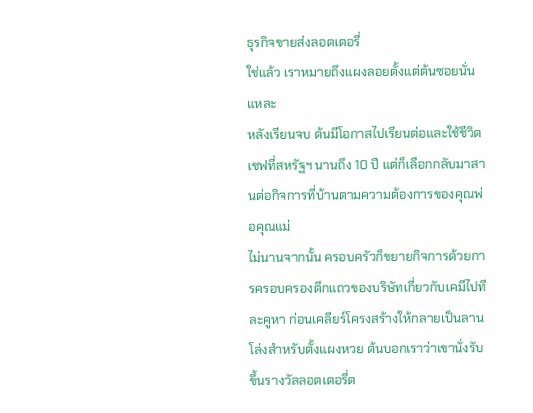ธุรกิจขายส่งลอตเตอรี่
ใช่แล้ว เราหมายถึงแผงลอยตั้งแต่ต้นซอยนั่นแหละ
หลังเรียนจบ ต้นมีโอกาสไปเรียนต่อและใช้ชีวิตเชฟที่สหรัฐฯ นานถึง 10 ปี แต่ก็เลือกกลับมาสานต่อกิจการที่บ้านตามความต้องการของคุณพ่อคุณแม่
ไม่นานจากนั้น ครอบครัวก็ขยายกิจการด้วยการครอบครองตึกแถวของบริษัทเกี่ยวกับเคมีไปทีละคูหา ก่อนเคลียร์โครงสร้างให้กลายเป็นลานโล่งสำหรับตั้งแผงหวย ต้นบอกเราว่าเขานั่งรับขึ้นรางวัลลอตเตอรี่ต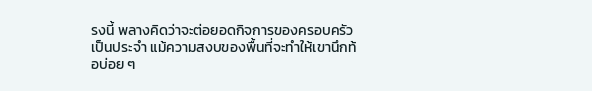รงนี้ พลางคิดว่าจะต่อยอดกิจการของครอบครัวเป็นประจำ แม้ความสงบของพื้นที่จะทำให้เขานึกท้อบ่อย ๆ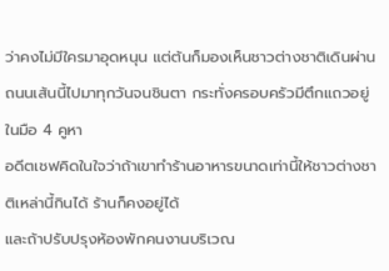ว่าคงไม่มีใครมาอุดหนุน แต่ต้นก็มองเห็นชาวต่างชาติเดินผ่านถนนเส้นนี้ไปมาทุกวันจนชินตา กระทั่งครอบครัวมีตึกแถวอยู่ในมือ 4 คูหา
อดีตเชฟคิดในใจว่าถ้าเขาทำร้านอาหารขนาดเท่านี้ให้ชาวต่างชาติเหล่านี้กินได้ ร้านก็คงอยู่ได้
และถ้าปรับปรุงห้องพักคนงานบริเวณ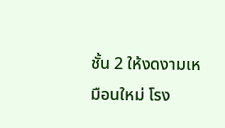ชั้น 2 ให้งดงามเหมือนใหม่ โรง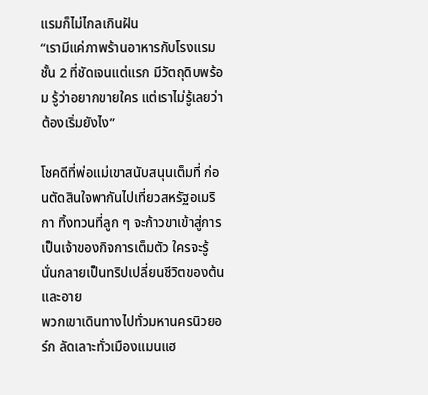แรมก็ไม่ไกลเกินฝัน
“เรามีแค่ภาพร้านอาหารกับโรงแรมชั้น 2 ที่ชัดเจนแต่แรก มีวัตถุดิบพร้อม รู้ว่าอยากขายใคร แต่เราไม่รู้เลยว่าต้องเริ่มยังไง”

โชคดีที่พ่อแม่เขาสนับสนุนเต็มที่ ก่อนตัดสินใจพากันไปเที่ยวสหรัฐอเมริกา ทิ้งทวนที่ลูก ๆ จะก้าวขาเข้าสู่การเป็นเจ้าของกิจการเต็มตัว ใครจะรู้ นั่นกลายเป็นทริปเปลี่ยนชีวิตของต้นและอาย
พวกเขาเดินทางไปทั่วมหานครนิวยอร์ก ลัดเลาะทั่วเมืองแมนแฮ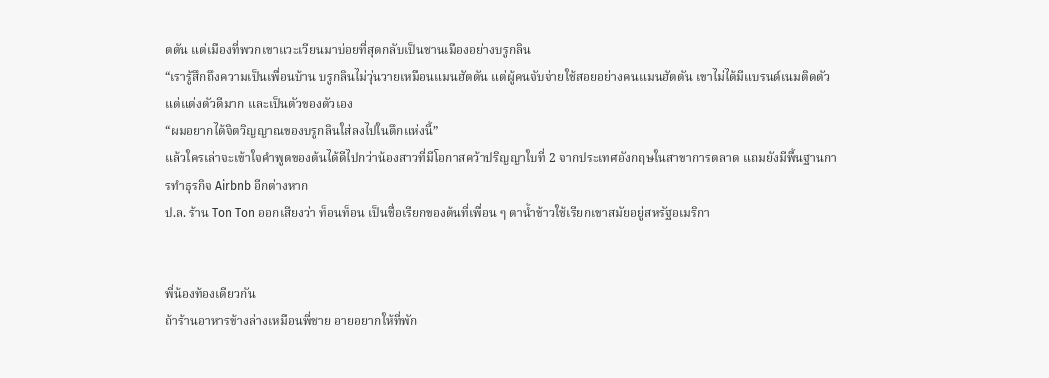ตตัน แต่เมืองที่พวกเขาแวะเวียนมาบ่อยที่สุดกลับเป็นชานเมืองอย่างบรูกลิน
“เรารู้สึกถึงความเป็นเพื่อนบ้าน บรูกลินไม่วุ่นวายเหมือนแมนฮัตตัน แต่ผู้คนจับจ่ายใช้สอยอย่างคนแมนฮัตตัน เขาไม่ได้มีแบรนด์เนมติดตัว แต่แต่งตัวดีมาก และเป็นตัวของตัวเอง
“ผมอยากได้จิตวิญญาณของบรูกลินใส่ลงไปในตึกแห่งนี้”
แล้วใครเล่าจะเข้าใจคำพูดของต้นได้ดีไปกว่าน้องสาวที่มีโอกาสคว้าปริญญาใบที่ 2 จากประเทศอังกฤษในสาขาการตลาด แถมยังมีพื้นฐานการทำธุรกิจ Airbnb อีกต่างหาก
ป.ล. ร้าน Ton Ton ออกเสียงว่า ท็อนท็อน เป็นชื่อเรียกของต้นที่เพื่อน ๆ ตาน้ำข้าวใช้เรียกเขาสมัยอยู่สหรัฐอเมริกา


พี่น้องท้องเดียวกัน
ถ้าร้านอาหารข้างล่างเหมือนพี่ชาย อายอยากให้ที่พัก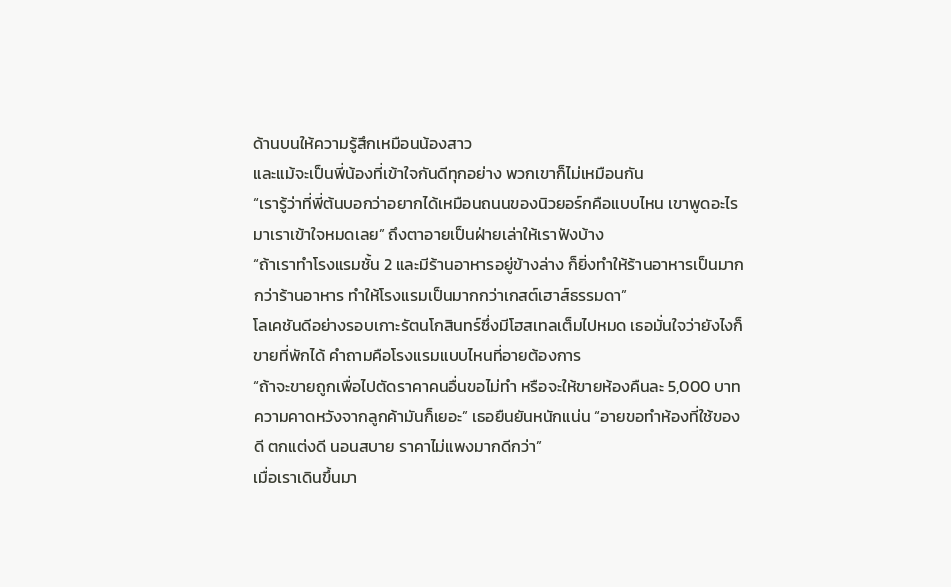ด้านบนให้ความรู้สึกเหมือนน้องสาว
และแม้จะเป็นพี่น้องที่เข้าใจกันดีทุกอย่าง พวกเขาก็ไม่เหมือนกัน
“เรารู้ว่าที่พี่ต้นบอกว่าอยากได้เหมือนถนนของนิวยอร์กคือแบบไหน เขาพูดอะไรมาเราเข้าใจหมดเลย” ถึงตาอายเป็นฝ่ายเล่าให้เราฟังบ้าง
“ถ้าเราทำโรงแรมชั้น 2 และมีร้านอาหารอยู่ข้างล่าง ก็ยิ่งทําให้ร้านอาหารเป็นมากกว่าร้านอาหาร ทําให้โรงแรมเป็นมากกว่าเกสต์เฮาส์ธรรมดา”
โลเคชันดีอย่างรอบเกาะรัตนโกสินทร์ซึ่งมีโฮสเทลเต็มไปหมด เธอมั่นใจว่ายังไงก็ขายที่พักได้ คำถามคือโรงแรมแบบไหนที่อายต้องการ
“ถ้าจะขายถูกเพื่อไปตัดราคาคนอื่นขอไม่ทํา หรือจะให้ขายห้องคืนละ 5,000 บาท ความคาดหวังจากลูกค้ามันก็เยอะ” เธอยืนยันหนักแน่น “อายขอทําห้องที่ใช้ของดี ตกแต่งดี นอนสบาย ราคาไม่แพงมากดีกว่า”
เมื่อเราเดินขึ้นมา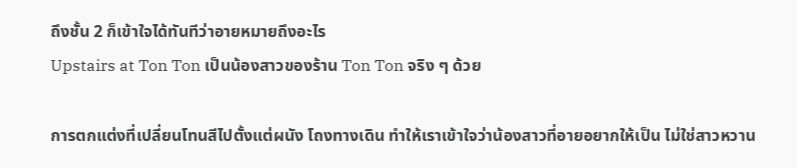ถึงชั้น 2 ก็เข้าใจได้ทันทีว่าอายหมายถึงอะไร
Upstairs at Ton Ton เป็นน้องสาวของร้าน Ton Ton จริง ๆ ด้วย

การตกแต่งที่เปลี่ยนโทนสีไปตั้งแต่ผนัง โถงทางเดิน ทำให้เราเข้าใจว่าน้องสาวที่อายอยากให้เป็น ไม่ใช่สาวหวาน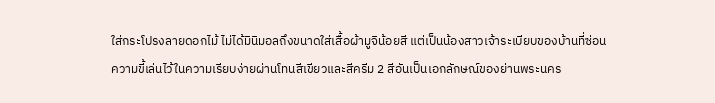ใส่กระโปรงลายดอกไม้ ไม่ได้มินิมอลถึงขนาดใส่เสื้อผ้ามูจิน้อยสี แต่เป็นน้องสาวเจ้าระเบียบของบ้านที่ซ่อนความขี้เล่นไว้ในความเรียบง่ายผ่านโทนสีเขียวและสีครีม 2 สีอันเป็นเอกลักษณ์ของย่านพระนคร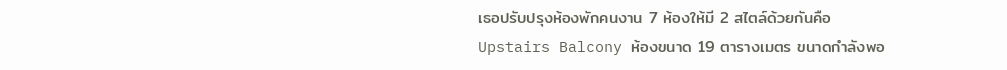เธอปรับปรุงห้องพักคนงาน 7 ห้องให้มี 2 สไตล์ด้วยกันคือ Upstairs Balcony ห้องขนาด 19 ตารางเมตร ขนาดกำลังพอ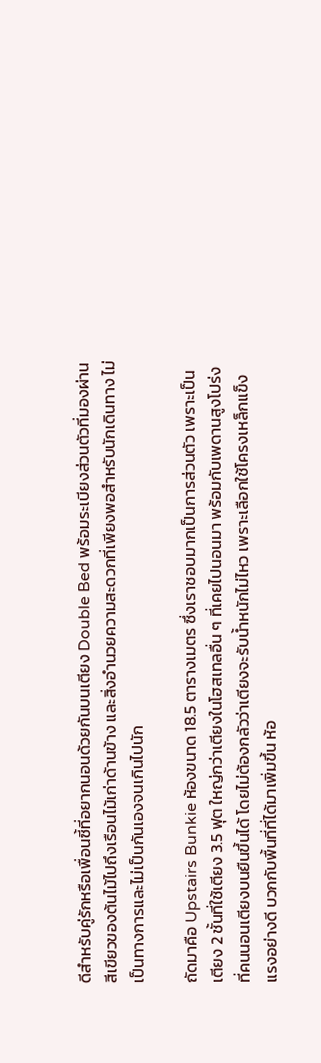ดีสำหรับคู่รักหรือเพื่อนซี้ที่อยากนอนด้วยกันบนเตียง Double Bed พร้อมระเบียงส่วนตัวที่มองผ่านสีเขียวของต้นไม้ไปถึงเรือนไม้เก่าด้านข้าง และสิ่งอำนวยความสะดวกที่เพียงพอสำหรับนักเดินทาง ไม่เป็นทางการและไม่เป็นกันเองจนเกินไปนัก

ถัดมาคือ Upstairs Bunkie ห้องขนาด 18.5 ตารางเมตร ซึ่งเราชอบมากเป็นการส่วนตัว เพราะเป็นเตียง 2 ชั้นที่ใช้เตียง 3.5 ฟุต ใหญ่กว่าเตียงในโฮสเทลอื่น ๆ ที่เคยไปนอนมา พร้อมกับเพดานสูงโปร่งที่คนนอนเตียงบนยืนขึ้นได้ โดยไม่ต้องกลัวว่าเตียงจะรับน้ำหนักไม่ไหว เพราะเลือกใช้โครงเหล็กแข็งแรงอย่างดี บวกกับพื้นที่ที่ได้มาเพิ่มขึ้น ห้อ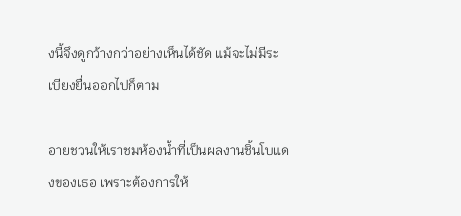งนี้จึงดูกว้างกว่าอย่างเห็นได้ชัด แม้จะไม่มีระเบียงยื่นออกไปก็ตาม

อายชวนให้เราชมห้องน้ำที่เป็นผลงานชิ้นโบแดงของเธอ เพราะต้องการให้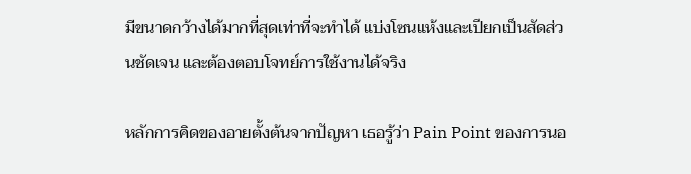มีขนาดกว้างได้มากที่สุดเท่าที่จะทำได้ แบ่งโซนแห้งและเปียกเป็นสัดส่วนชัดเจน และต้องตอบโจทย์การใช้งานได้จริง

หลักการคิดของอายตั้งต้นจากปัญหา เธอรู้ว่า Pain Point ของการนอ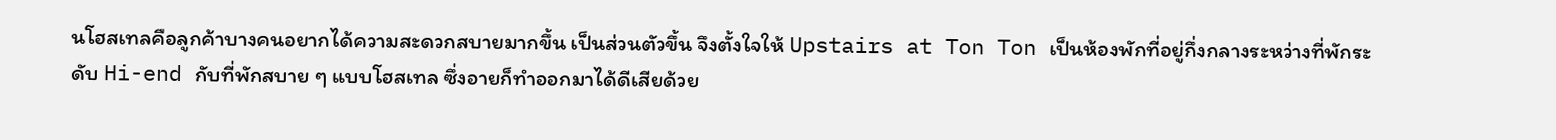นโฮสเทลคือลูกค้าบางคนอยากได้ความสะดวกสบายมากขึ้น เป็นส่วนตัวขึ้น จึงตั้งใจให้ Upstairs at Ton Ton เป็นห้องพักที่อยู่กึ่งกลางระหว่างที่พักระดับ Hi-end กับที่พักสบาย ๆ แบบโฮสเทล ซึ่งอายก็ทำออกมาได้ดีเสียด้วย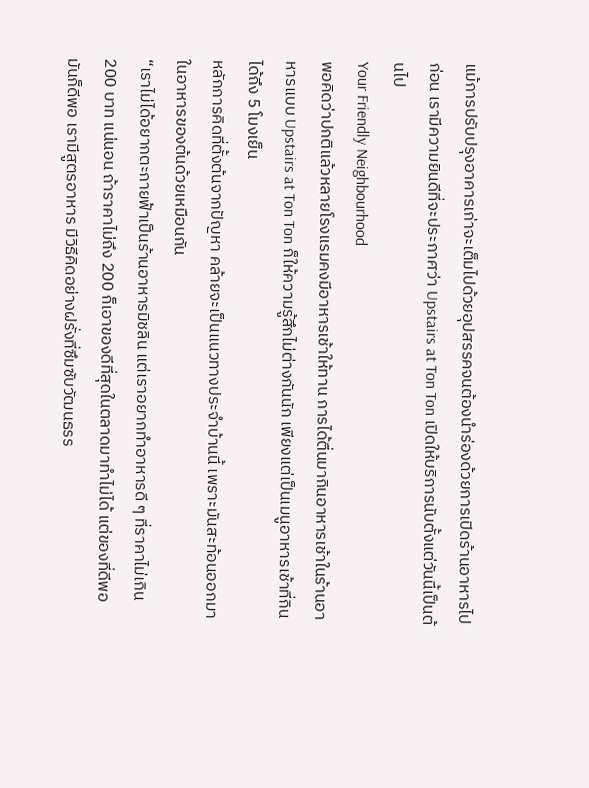แม้การปรับปรุงอาคารเก่าจะเต็มไปด้วยอุปสรรคจนต้องนำร่องด้วยการเปิดร้านอาหารไปก่อน เรามีความยินดีที่จะประกาศว่า Upstairs at Ton Ton เปิดให้บริการนับตั้งแต่วันนี้เป็นต้นไป
Your Friendly Neighbourhood
พอคิดว่าปกติแล้วหลายโรงแรมคงมีอาหารเช้าให้ทาน การได้ตื่นมากินอาหารเช้าในร้านอาหารแบบ Upstairs at Ton Ton ก็ให้ความรู้สึกไม่ต่างกันนัก เพียงแต่เป็นเมนูอาหารเช้าที่กินได้ถึง 5 โมงเย็น
หลักการคิดที่ตั้งต้นจากปัญหา คล้ายจะเป็นแนวทางประจำบ้านนี้ เพราะมันสะท้อนออกมาในอาหารของต้นด้วยเหมือนกัน
“เราไม่ได้อยากตะกายฟ้าเป็นร้านอาหารมิชลิน แต่เราอยากทําอาหารดี ๆ ที่ราคาไม่เกิน 200 บาท แน่นอน ถ้าราคาไม่ถึง 200 ก็เอาของดีที่สุดในตลาดมาทำไม่ได้ แต่ของที่ดีพอมันก็ดีพอ เรามีสูตรอาหาร มีวิธีคิดอย่างฝรั่งที่ซึมซับวัฒนธรร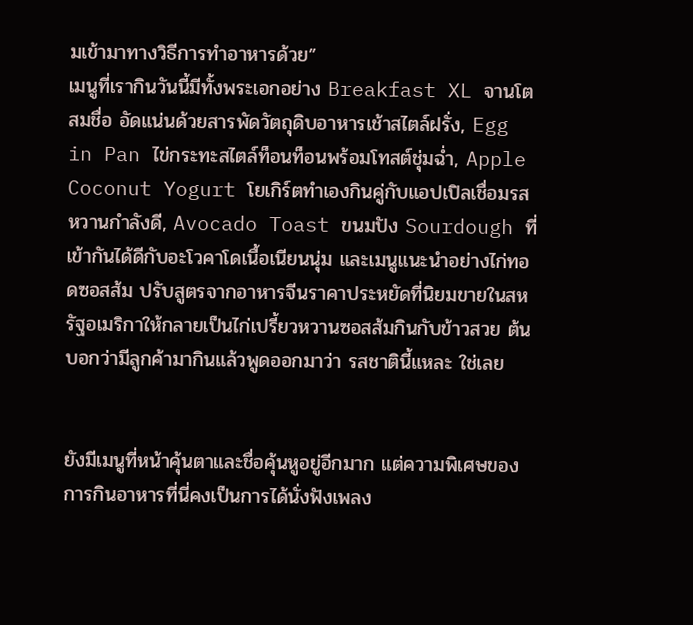มเข้ามาทางวิธีการทําอาหารด้วย”
เมนูที่เรากินวันนี้มีทั้งพระเอกอย่าง Breakfast XL จานโตสมชื่อ อัดแน่นด้วยสารพัดวัตถุดิบอาหารเช้าสไตล์ฝรั่ง, Egg in Pan ไข่กระทะสไตล์ท็อนท็อนพร้อมโทสต์ชุ่มฉ่ำ, Apple Coconut Yogurt โยเกิร์ตทำเองกินคู่กับแอปเปิลเชื่อมรสหวานกำลังดี, Avocado Toast ขนมปัง Sourdough ที่เข้ากันได้ดีกับอะโวคาโดเนื้อเนียนนุ่ม และเมนูแนะนำอย่างไก่ทอดซอสส้ม ปรับสูตรจากอาหารจีนราคาประหยัดที่นิยมขายในสหรัฐอเมริกาให้กลายเป็นไก่เปรี้ยวหวานซอสส้มกินกับข้าวสวย ต้นบอกว่ามีลูกค้ามากินแล้วพูดออกมาว่า รสชาตินี้แหละ ใช่เลย


ยังมีเมนูที่หน้าคุ้นตาและชื่อคุ้นหูอยู่อีกมาก แต่ความพิเศษของการกินอาหารที่นี่คงเป็นการได้นั่งฟังเพลง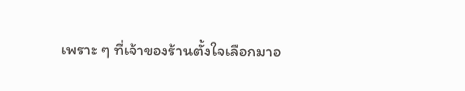เพราะ ๆ ที่เจ้าของร้านตั้งใจเลือกมาอ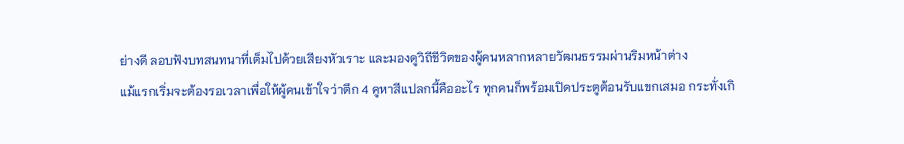ย่างดี ลอบฟังบทสนทนาที่เต็มไปด้วยเสียงหัวเราะ และมองดูวิถีชีวิตของผู้คนหลากหลายวัฒนธรรมผ่านริมหน้าต่าง
แม้แรกเริ่มจะต้องรอเวลาเพื่อให้ผู้คนเข้าใจว่าตึก 4 คูหาสีแปลกนี้คืออะไร ทุกคนก็พร้อมเปิดประตูต้อนรับแขกเสมอ กระทั่งเกิ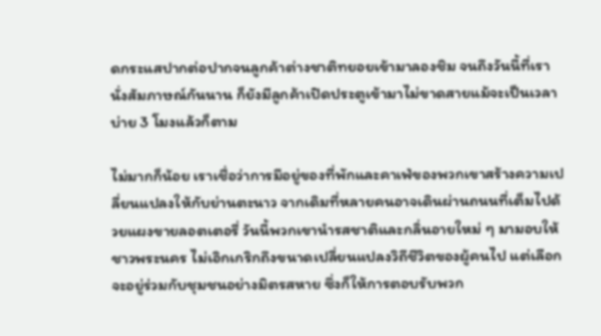ดกระแสปากต่อปากจนลูกค้าต่างชาติทยอยเข้ามาลองชิม จนถึงวันนี้ที่เรานั่งสัมภาษณ์กันนาน ก็ยังมีลูกค้าเปิดประตูเข้ามาไม่ขาดสายแม้จะเป็นเวลาบ่าย 3 โมงแล้วก็ตาม

ไม่มากก็น้อย เราเชื่อว่าการมีอยู่ของที่พักและคาเฟ่ของพวกเขาสร้างความเปลี่ยนแปลงให้กับย่านตะนาว จากเดิมที่หลายคนอาจเดินผ่านถนนที่เต็มไปด้วยแผงขายลอตเตอรี่ วันนี้พวกเขานำรสชาติและกลิ่นอายใหม่ ๆ มามอบให้ชาวพระนคร ไม่เอิกเกริกถึงขนาดเปลี่ยนแปลงวิถีชีวิตของผู้คนไป แต่เลือกจะอยู่ร่วมกับชุมชนอย่างมิตรสหาย ซึ่งก็ให้การตอบรับพวก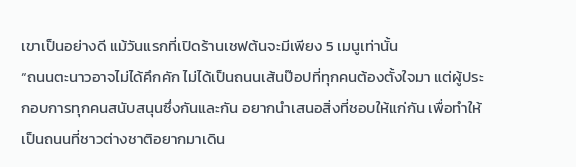เขาเป็นอย่างดี แม้วันแรกที่เปิดร้านเชฟต้นจะมีเพียง 5 เมนูเท่านั้น
“ถนนตะนาวอาจไม่ได้คึกคัก ไม่ได้เป็นถนนเส้นป๊อปที่ทุกคนต้องตั้งใจมา แต่ผู้ประกอบการทุกคนสนับสนุนซึ่งกันและกัน อยากนำเสนอสิ่งที่ชอบให้แก่กัน เพื่อทําให้เป็นถนนที่ชาวต่างชาติอยากมาเดิน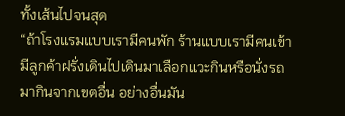ทั้งเส้นไปจนสุด
“ถ้าโรงแรมแบบเรามีคนพัก ร้านแบบเรามีคนเข้า มีลูกค้าฝรั่งเดินไปเดินมาเลือกแวะกินหรือนั่งรถมากินจากเขตอื่น อย่างอื่นมัน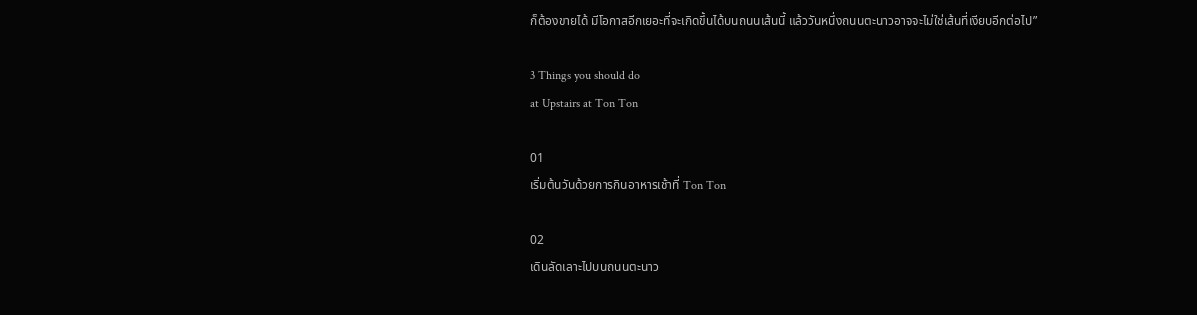ก็ต้องขายได้ มีโอกาสอีกเยอะที่จะเกิดขึ้นได้บนถนนเส้นนี้ แล้ววันหนึ่งถนนตะนาวอาจจะไม่ใช่เส้นที่เงียบอีกต่อไป”

3 Things you should do
at Upstairs at Ton Ton

01
เริ่มต้นวันด้วยการกินอาหารเช้าที่ Ton Ton

02
เดินลัดเลาะไปบนถนนตะนาว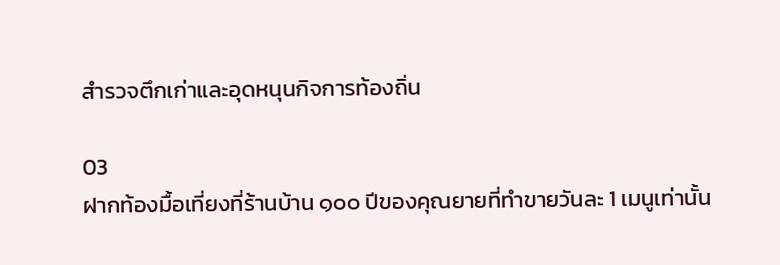สำรวจตึกเก่าและอุดหนุนกิจการท้องถิ่น

03
ฝากท้องมื้อเที่ยงที่ร้านบ้าน ๑๐๐ ปีของคุณยายที่ทำขายวันละ 1 เมนูเท่านั้น